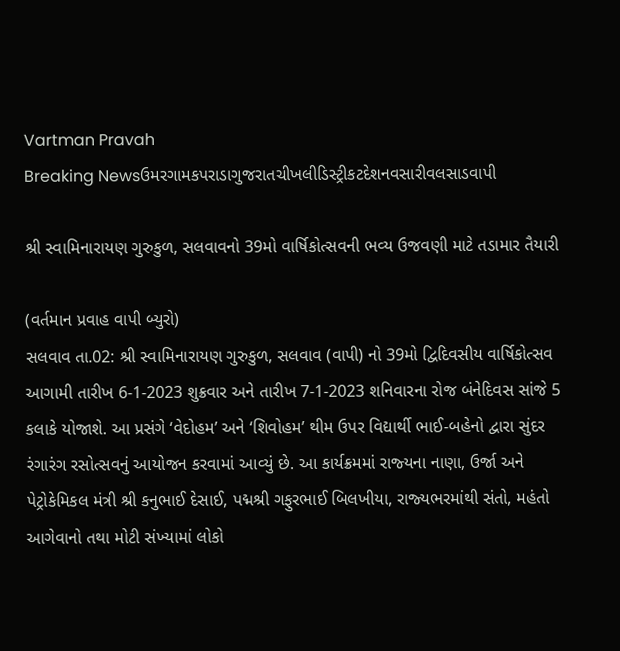Vartman Pravah
Breaking Newsઉમરગામકપરાડાગુજરાતચીખલીડિસ્ટ્રીકટદેશનવસારીવલસાડવાપી

શ્રી સ્‍વામિનારાયણ ગુરુકુળ, સલવાવનો 39મો વાર્ષિકોત્‍સવની ભવ્‍ય ઉજવણી માટે તડામાર તૈયારી

(વર્તમાન પ્રવાહ વાપી બ્‍યુરો)
સલવાવ તા.02: શ્રી સ્‍વામિનારાયણ ગુરુકુળ, સલવાવ (વાપી) નો 39મો દ્વિદિવસીય વાર્ષિકોત્‍સવ આગામી તારીખ 6-1-2023 શુક્રવાર અને તારીખ 7-1-2023 શનિવારના રોજ બંનેદિવસ સાંજે 5 કલાકે યોજાશે. આ પ્રસંગે ‘વેદોહમ’ અને ‘શિવોહમ’ થીમ ઉપર વિદ્યાર્થી ભાઈ-બહેનો દ્વારા સુંદર રંગારંગ રસોત્‍સવનું આયોજન કરવામાં આવ્‍યું છે. આ કાર્યક્રમમાં રાજ્‍યના નાણા, ઉર્જા અને પેટ્રોકેમિકલ મંત્રી શ્રી કનુભાઈ દેસાઈ, પદ્મશ્રી ગફુરભાઈ બિલખીયા, રાજ્‍યભરમાંથી સંતો, મહંતો આગેવાનો તથા મોટી સંખ્‍યામાં લોકો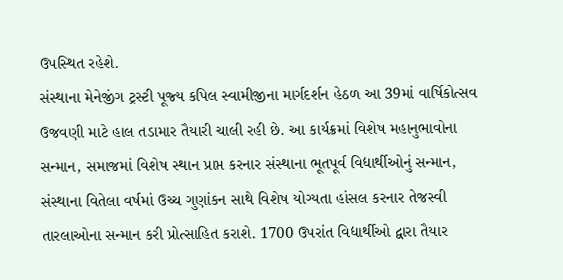ઉપસ્‍થિત રહેશે.
સંસ્‍થાના મેનેજીંગ ટ્રસ્‍ટી પૂજ્‍ય કપિલ સ્‍વામીજીના માર્ગદર્શન હેઠળ આ 39માં વાર્ષિકોત્‍સવ ઉજવણી માટે હાલ તડામાર તૈયારી ચાલી રહી છે. આ કાર્યક્રમાં વિશેષ મહાનુભાવોના સન્‍માન, સમાજમાં વિશેષ સ્‍થાન પ્રાપ્ત કરનાર સંસ્‍થાના ભૂતપૂર્વ વિદ્યાર્થીઓનું સન્‍માન, સંસ્‍થાના વિતેલા વર્ષમાં ઉચ્‍ચ ગુણાંકન સાથે વિશેષ યોગ્‍યતા હાંસલ કરનાર તેજસ્‍વી તારલાઓના સન્‍માન કરી પ્રોત્‍સાહિત કરાશે. 1700 ઉપરાંત વિદ્યાર્થીઓ દ્વારા તૈયાર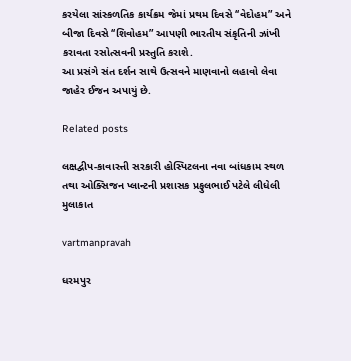કરયેલા સાંસ્‍કળતિક કાર્યક્રમ જેમાં પ્રથમ દિવસે ‘‘વેદોહમ” અને બીજા દિવસે ‘‘શિવોહમ” આપણી ભારતીય સંકૃતિની ઝાંખી કરાવતા રસોત્‍સવની પ્રસ્‍તુતિ કરાશે.
આ પ્રસંગે સંત દર્શન સાથે ઉત્‍સવને માણવાનો લહાવો લેવા જાહેર ઈજન અપાયું છે.

Related posts

લક્ષદ્વીપ-કાવારત્તી સરકારી હોસ્‍પિટલના નવા બાંધકામ સ્‍થળ તથા ઓક્‍સિજન પ્‍લાન્‍ટની પ્રશાસક પ્રફુલભાઈ પટેલે લીધેલી મુલાકાત

vartmanpravah

ધરમપુર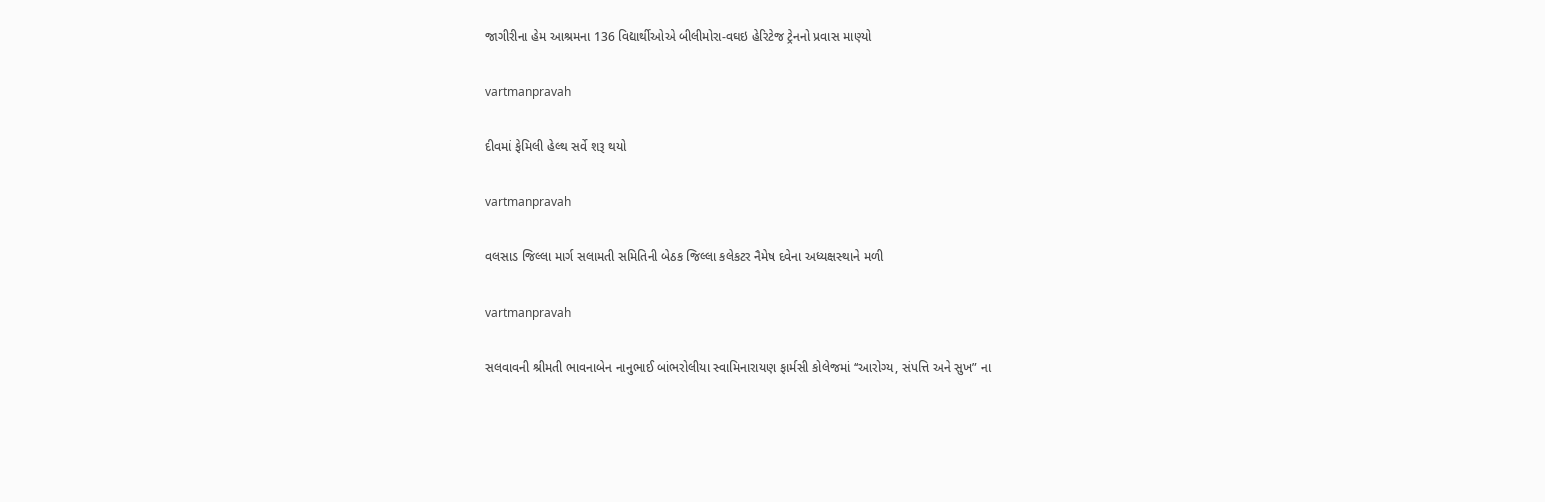જાગીરીના હેમ આશ્રમના 136 વિદ્યાર્થીઓએ બીલીમોરા-વઘઇ હેરિટેજ ટ્રેનનો પ્રવાસ માણ્‍યો

vartmanpravah

દીવમાં ફેમિલી હેલ્‍થ સર્વે શરૂ થયો

vartmanpravah

વલસાડ જિલ્લા માર્ગ સલામતી સમિતિની બેઠક જિલ્લા કલેકટર નૈમેષ દવેના અધ્‍યક્ષસ્‍થાને મળી

vartmanpravah

સલવાવની શ્રીમતી ભાવનાબેન નાનુભાઈ બાંભરોલીયા સ્‍વામિનારાયણ ફાર્મસી કોલેજમાં ‘‘આરોગ્‍ય, સંપત્તિ અને સુખ” ના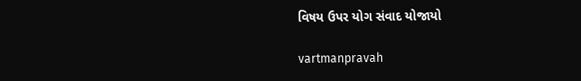વિષય ઉપર યોગ સંવાદ યોજાયો

vartmanpravah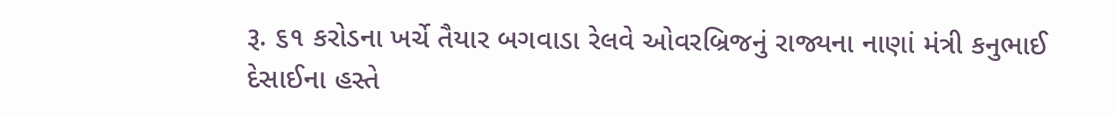રૂ. ૬૧ કરોડના ખર્ચે તૈયાર બગવાડા રેલવે ઓવરબ્રિજનું રાજ્યના નાણાં મંત્રી કનુભાઈ દેસાઈના હસ્તે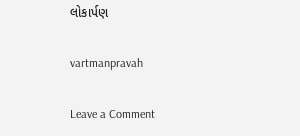લોકાર્પણ

vartmanpravah

Leave a Comment